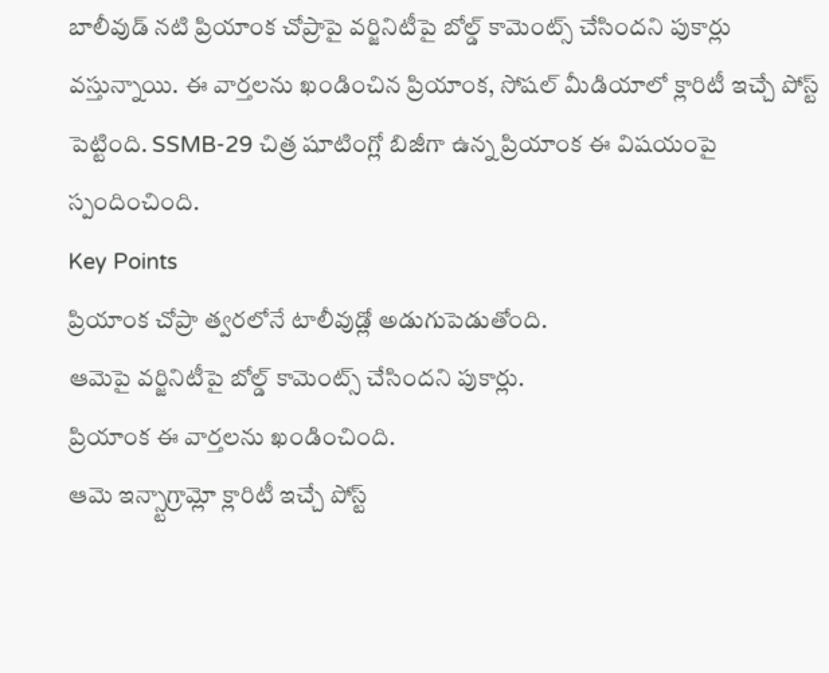బాలీవుడ్ నటి ప్రియాంక చోప్రాపై వర్జినిటీపై బోల్డ్ కామెంట్స్ చేసిందని పుకార్లు వస్తున్నాయి. ఈ వార్తలను ఖండించిన ప్రియాంక, సోషల్ మీడియాలో క్లారిటీ ఇచ్చే పోస్ట్ పెట్టింది. SSMB-29 చిత్ర షూటింగ్లో బిజీగా ఉన్న ప్రియాంక ఈ విషయంపై స్పందించింది.
Key Points
ప్రియాంక చోప్రా త్వరలోనే టాలీవుడ్లో అడుగుపెడుతోంది.
ఆమెపై వర్జినిటీపై బోల్డ్ కామెంట్స్ చేసిందని పుకార్లు.
ప్రియాంక ఈ వార్తలను ఖండించింది.
ఆమె ఇన్స్టాగ్రామ్లో క్లారిటీ ఇచ్చే పోస్ట్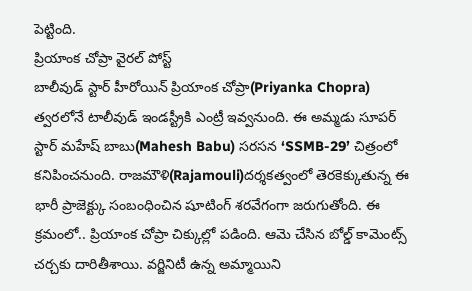పెట్టింది.
ప్రియాంక చోప్రా వైరల్ పోస్ట్
బాలీవుడ్ స్టార్ హీరోయిన్ ప్రియాంక చోప్రా(Priyanka Chopra) త్వరలోనే టాలీవుడ్ ఇండస్ట్రీకి ఎంట్రీ ఇవ్వనుంది. ఈ అమ్మడు సూపర్ స్టార్ మహేష్ బాబు(Mahesh Babu) సరసన ‘SSMB-29’ చిత్రంలో కనిపించనుంది. రాజమౌళి(Rajamouli)దర్శకత్వంలో తెరకెక్కుతున్న ఈ భారీ ప్రాజెక్ట్కు సంబంధించిన షూటింగ్ శరవేగంగా జరుగుతోంది. ఈ క్రమంలో.. ప్రియాంక చోప్రా చిక్కుల్లో పడింది. ఆమె చేసిన బోల్డ్ కామెంట్స్ చర్చకు దారితీశాయి. వర్జినిటీ ఉన్న అమ్మాయిని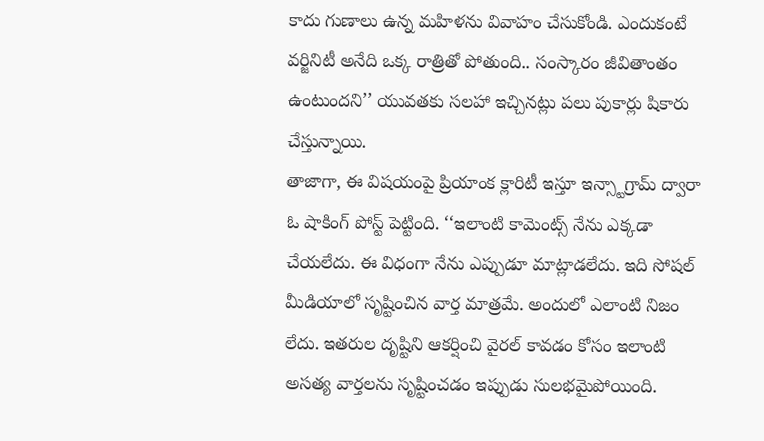కాదు గుణాలు ఉన్న మహిళను వివాహం చేసుకోండి. ఎందుకంటే వర్జినిటీ అనేది ఒక్క రాత్రితో పోతుంది.. సంస్కారం జీవితాంతం ఉంటుందని’’ యువతకు సలహా ఇచ్చినట్లు పలు పుకార్లు షికారు చేస్తున్నాయి.
తాజాగా, ఈ విషయంపై ప్రియాంక క్లారిటీ ఇస్తూ ఇన్స్టాగ్రామ్ ద్వారా ఓ షాకింగ్ పోస్ట్ పెట్టింది. ‘‘ఇలాంటి కామెంట్స్ నేను ఎక్కడా చేయలేదు. ఈ విధంగా నేను ఎప్పుడూ మాట్లాడలేదు. ఇది సోషల్ మీడియాలో సృష్టించిన వార్త మాత్రమే. అందులో ఎలాంటి నిజం లేదు. ఇతరుల దృష్టిని ఆకర్షించి వైరల్ కావడం కోసం ఇలాంటి అసత్య వార్తలను సృష్టించడం ఇప్పుడు సులభమైపోయింది.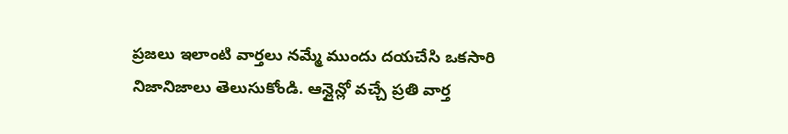ప్రజలు ఇలాంటి వార్తలు నమ్మే ముందు దయచేసి ఒకసారి నిజానిజాలు తెలుసుకోండి. ఆన్లైన్లో వచ్చే ప్రతి వార్త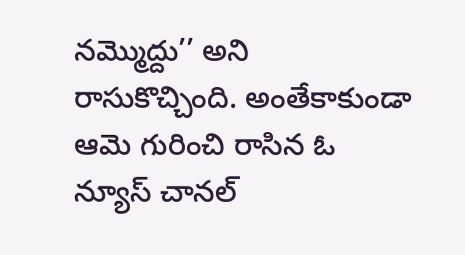నమ్మొద్దు’’ అని రాసుకొచ్చింది. అంతేకాకుండా ఆమె గురించి రాసిన ఓ న్యూస్ చానల్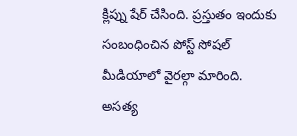క్లిప్ను షేర్ చేసింది. ప్రస్తుతం ఇందుకు సంబంధించిన పోస్ట్ సోషల్ మీడియాలో వైరల్గా మారింది.
అసత్య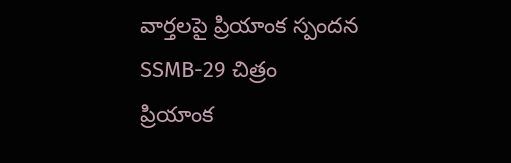వార్తలపై ప్రియాంక స్పందన
SSMB-29 చిత్రం
ప్రియాంక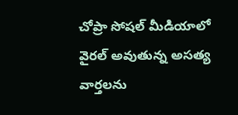చోప్రా సోషల్ మీడియాలో వైరల్ అవుతున్న అసత్య వార్తలను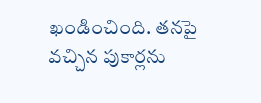ఖండించింది. తనపై వచ్చిన పుకార్లను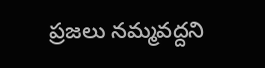ప్రజలు నమ్మవద్దని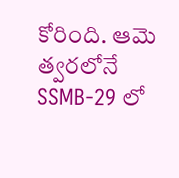కోరింది. ఆమె త్వరలోనే SSMB-29 లో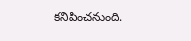కనిపించనుంది.